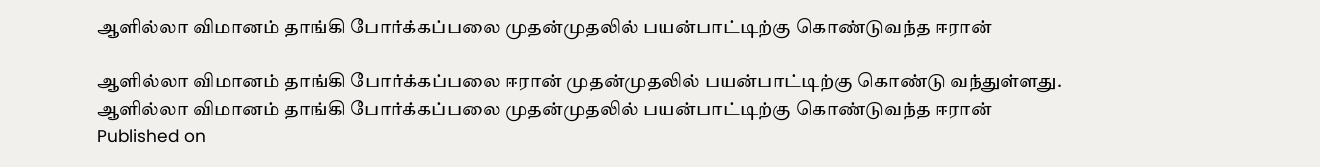ஆளில்லா விமானம் தாங்கி போர்க்கப்பலை முதன்முதலில் பயன்பாட்டிற்கு கொண்டுவந்த ஈரான்

ஆளில்லா விமானம் தாங்கி போர்க்கப்பலை ஈரான் முதன்முதலில் பயன்பாட்டிற்கு கொண்டு வந்துள்ளது.
ஆளில்லா விமானம் தாங்கி போர்க்கப்பலை முதன்முதலில் பயன்பாட்டிற்கு கொண்டுவந்த ஈரான்
Published on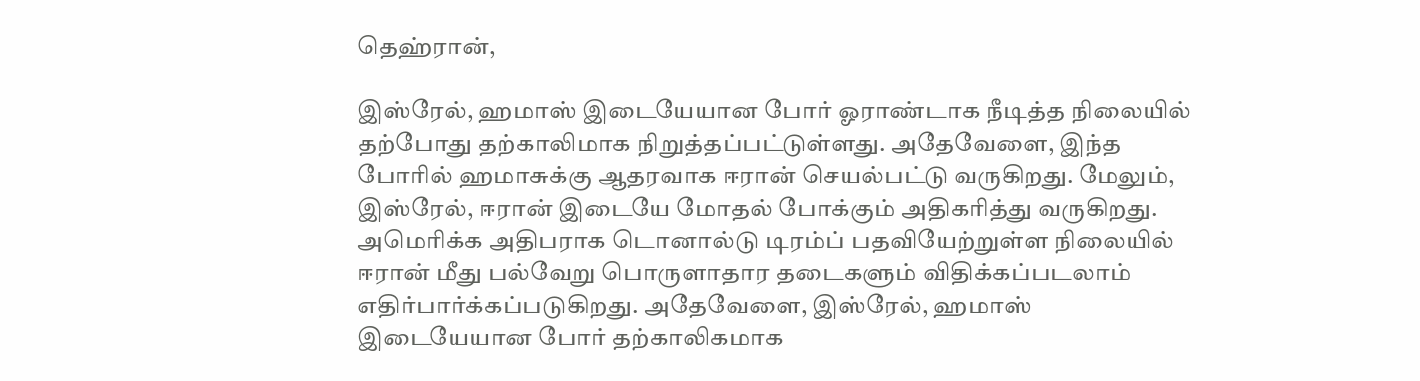தெஹ்ரான்,

இஸ்ரேல், ஹமாஸ் இடையேயான போர் ஓராண்டாக நீடித்த நிலையில் தற்போது தற்காலிமாக நிறுத்தப்பட்டுள்ளது. அதேவேளை, இந்த போரில் ஹமாசுக்கு ஆதரவாக ஈரான் செயல்பட்டு வருகிறது. மேலும், இஸ்ரேல், ஈரான் இடையே மோதல் போக்கும் அதிகரித்து வருகிறது. அமெரிக்க அதிபராக டொனால்டு டிரம்ப் பதவியேற்றுள்ள நிலையில் ஈரான் மீது பல்வேறு பொருளாதார தடைகளும் விதிக்கப்படலாம் எதிர்பார்க்கப்படுகிறது. அதேவேளை, இஸ்ரேல், ஹமாஸ் இடையேயான போர் தற்காலிகமாக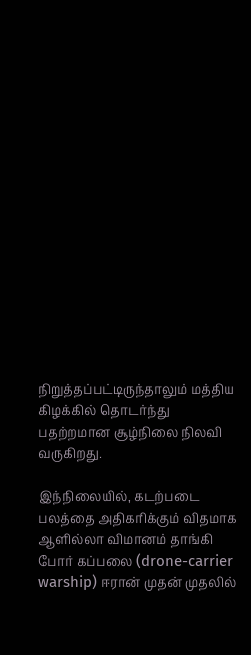நிறுத்தப்பட்டிருந்தாலும் மத்திய கிழக்கில் தொடர்ந்து பதற்றமான சூழ்நிலை நிலவி வருகிறது.

இந்நிலையில், கடற்படை பலத்தை அதிகரிக்கும் விதமாக ஆளில்லா விமானம் தாங்கி போர் கப்பலை (drone-carrier warship) ஈரான் முதன் முதலில்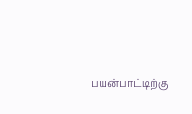பயன்பாட்டிற்கு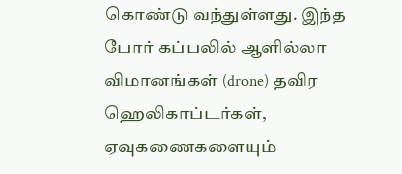கொண்டு வந்துள்ளது. இந்த போர் கப்பலில் ஆளில்லா விமானங்கள் (drone) தவிர ஹெலிகாப்டர்கள், ஏவுகணைகளையும்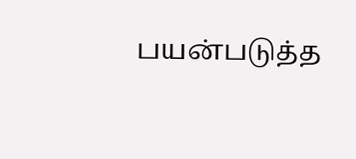பயன்படுத்த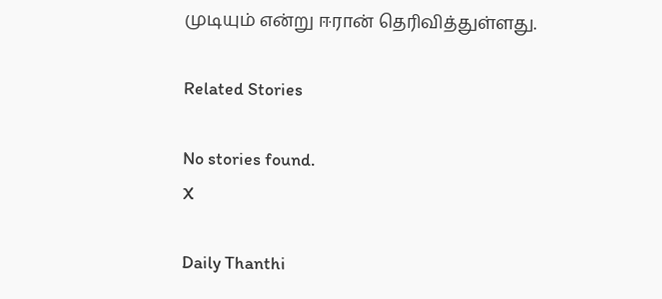முடியும் என்று ஈரான் தெரிவித்துள்ளது.

Related Stories

No stories found.
X

Daily Thanthi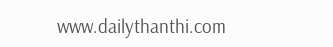www.dailythanthi.com